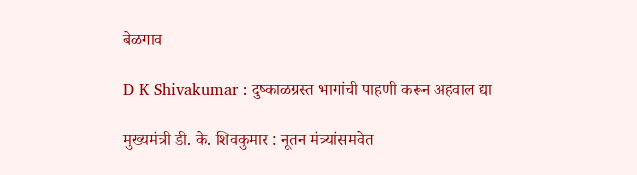बेळगाव

D K Shivakumar : दुष्‍काळग्रस्‍त भागांची पाहणी करून अहवाल द्या

मुख्यमंत्री डी. के. शिवकुमार : नूतन मंत्र्यांसमवेत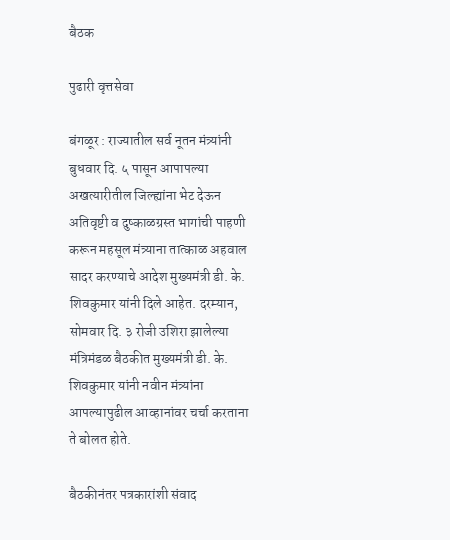बैठक

पुढारी वृत्तसेवा

बंगळूर : राज्यातील सर्व नूतन मंत्र्यांनी बुधवार दि. ५ पासून आपापल्या अखत्यारीतील जिल्ह्यांना भेट देऊन अतिवृष्टी व दुष्काळग्रस्त भागांची पाहणी करून महसूल मंत्र्याना तात्काळ अहवाल सादर करण्याचे आदेश मुख्यमंत्री डी. के. शिवकुमार यांनी दिले आहेत. दरम्यान, सोमवार दि. ३ रोजी उशिरा झालेल्या मंत्रिमंडळ बैठकीत मुख्यमंत्री डी. के. शिवकुमार यांनी नवीन मंत्र्यांना आपल्यापुढील आव्हानांवर चर्चा करताना ते बोलत होते.

बैठकीनंतर पत्रकारांशी संवाद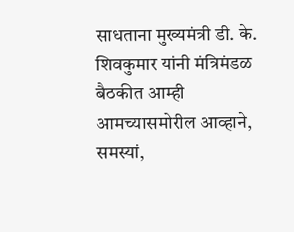साधताना मुख्यमंत्री डी. के. शिवकुमार यांनी मंत्रिमंडळ बैठकीत आम्ही आमच्यासमोरील आव्हाने, समस्यां,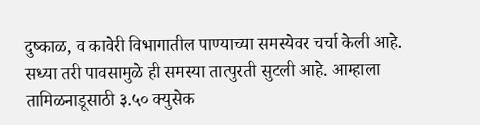दुष्काळ, व कावेरी विभागातील पाण्याच्या समस्येवर चर्चा केली आहे. सध्या तरी पावसामुळे ही समस्या तात्पुरती सुटली आहे. आम्हाला तामिळनाडूसाठी ३.५० क्युसेक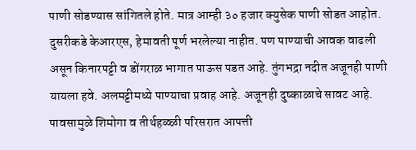पाणी सोडण्यास सांगितले होते. मात्र आम्ही ३० हजार क्युसेक पाणी सोडत आहोत. दुसरीकडे केआरएस, हेमावती पूर्ण भरलेल्या नाहीत. पण पाण्याची आवक वाढली असून किनारपट्टी व डोंगराळ भागात पाऊस पडत आहे. तुंगभद्रा नदीत अजूनही पाणी यायला हवे. अलमट्टीमध्ये पाण्याचा प्रवाह आहे. अजूनही दुष्काळाचे सावट आहे. पावसामुळे शिमोगा व तीर्थहळ्ळी परिसरात आपत्ती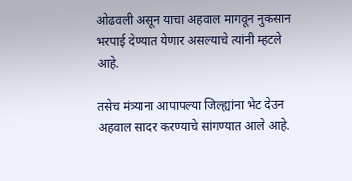ओढवली असून याचा अहवाल मागवून नुकसान भरपाई देण्यात येणार असल्याचे त्यांनी म्हटले आहे.

तसेच मंत्र्याना आपापल्या जिल्ह्यांना भेट देउन अहवाल सादर करण्याचे सांगण्यात आले आहे.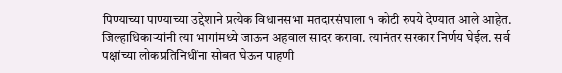पिण्याच्या पाण्याच्या उद्देशाने प्रत्येक विधानसभा मतदारसंघाला १ कोटी रुपये देण्यात आले आहेत. जिल्हाधिकाऱ्यांनी त्या भागांमध्ये जाऊन अहवाल सादर करावा. त्यानंतर सरकार निर्णय घेईल. सर्व पक्षांच्या लोकप्रतिनिधींना सोबत घेऊन पाहणी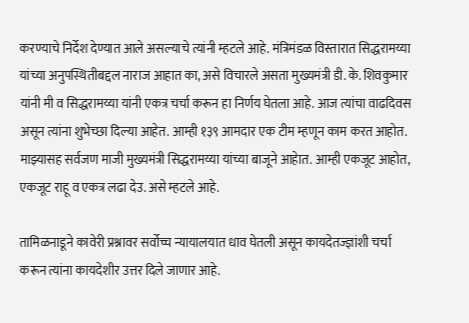करण्याचे निर्देश देण्यात आले असल्याचे त्यांनी म्हटले आहे. मंत्रिमंडळ विस्तारात सिद्धरामय्या यांच्या अनुपस्थितीबद्दल नाराज आहात का, असे विचारले असता मुख्यमंत्री डी. के. शिवकुमार यांनी मी व सिद्धरामय्या यांनी एकत्र चर्चा करून हा निर्णय घेतला आहे. आज त्यांचा वाढदिवस असून त्यांना शुभेच्छा दिल्या आहेत. आम्ही १३९ आमदार एक टीम म्हणून काम करत आहोत. माझ्यासह सर्वजण माजी मुख्यमंत्री सिद्धरामय्या यांच्या बाजूने आहेात. आम्ही एकजूट आहोत, एकजूट राहू व एकत्र लढा देउ. असे म्हटले आहे.

तामिळनाडूने कावेरी प्रश्नावर सर्वोच्च न्यायालयात धाव घेतली असून कायदेतज्ज्ञांशी चर्चा करून त्यांना कायदेशीर उत्तर दिले जाणार आहे.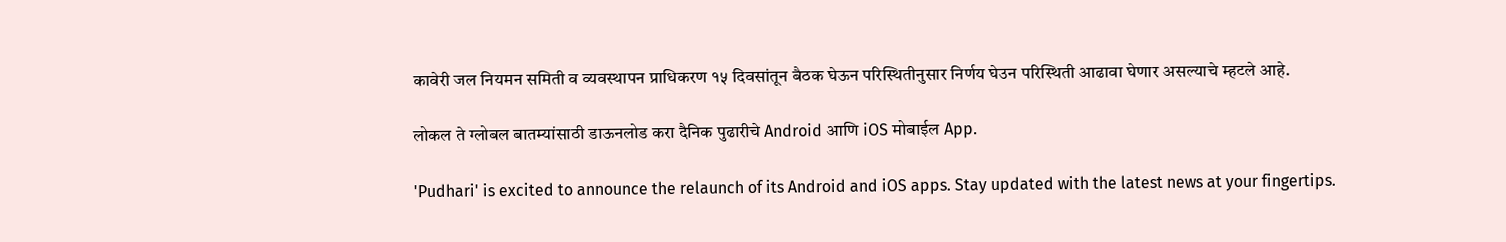कावेरी जल नियमन समिती व व्यवस्थापन प्राधिकरण १५ दिवसांतून बैठक घेऊन परिस्थितीनुसार निर्णय घेउन परिस्थिती आढावा घेणार असल्याचे म्हटले आहे.

लोकल ते ग्लोबल बातम्यांसाठी डाऊनलोड करा दैनिक पुढारीचे Android आणि iOS मोबाईल App.

'Pudhari' is excited to announce the relaunch of its Android and iOS apps. Stay updated with the latest news at your fingertips.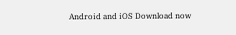Android and iOS Download now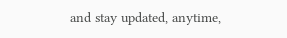and stay updated, anytime,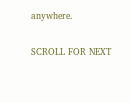anywhere.

SCROLL FOR NEXT